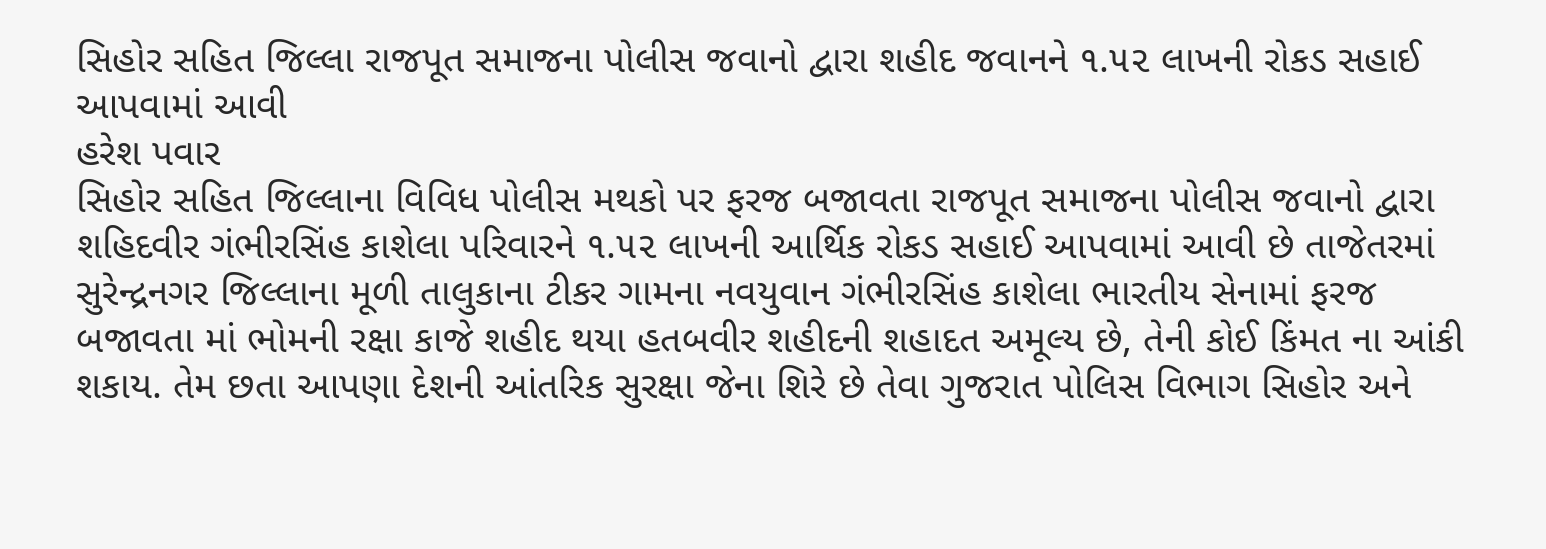સિહોર સહિત જિલ્લા રાજપૂત સમાજના પોલીસ જવાનો દ્વારા શહીદ જવાનને ૧.૫૨ લાખની રોકડ સહાઈ આપવામાં આવી
હરેશ પવાર
સિહોર સહિત જિલ્લાના વિવિધ પોલીસ મથકો પર ફરજ બજાવતા રાજપૂત સમાજના પોલીસ જવાનો દ્વારા શહિદવીર ગંભીરસિંહ કાશેલા પરિવારને ૧.૫૨ લાખની આર્થિક રોકડ સહાઈ આપવામાં આવી છે તાજેતરમાં સુરેન્દ્રનગર જિલ્લાના મૂળી તાલુકાના ટીકર ગામના નવયુવાન ગંભીરસિંહ કાશેલા ભારતીય સેનામાં ફરજ બજાવતા માં ભોમની રક્ષા કાજે શહીદ થયા હતબવીર શહીદની શહાદત અમૂલ્ય છે, તેની કોઈ કિંમત ના આંકી શકાય. તેમ છતા આપણા દેશની આંતરિક સુરક્ષા જેના શિરે છે તેવા ગુજરાત પોલિસ વિભાગ સિહોર અને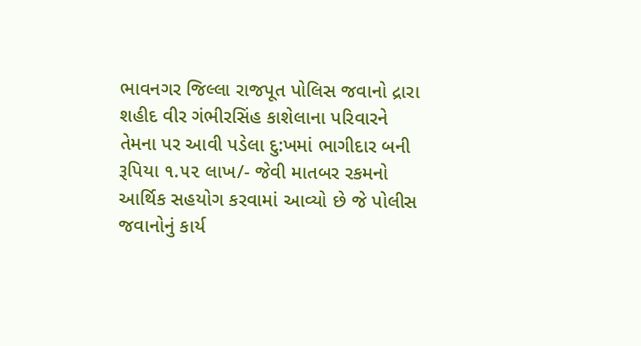ભાવનગર જિલ્લા રાજપૂત પોલિસ જવાનો દ્રારા શહીદ વીર ગંભીરસિંહ કાશેલાના પરિવારને તેમના પર આવી પડેલા દુ:ખમાં ભાગીદાર બની રૂપિયા ૧.૫૨ લાખ/- જેવી માતબર રકમનો આર્થિક સહયોગ કરવામાં આવ્યો છે જે પોલીસ જવાનોનું કાર્ય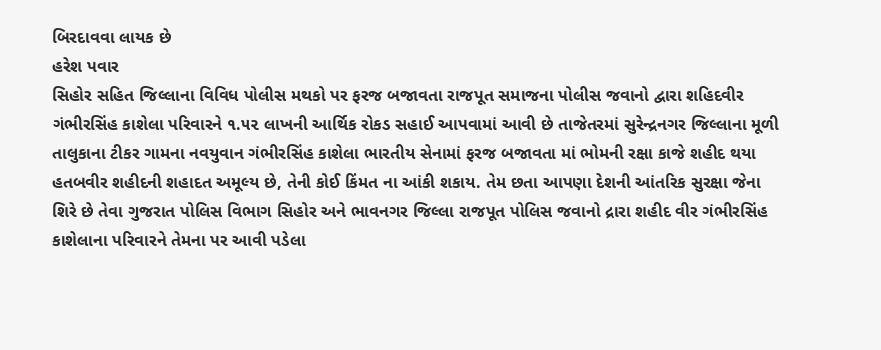બિરદાવવા લાયક છે
હરેશ પવાર
સિહોર સહિત જિલ્લાના વિવિધ પોલીસ મથકો પર ફરજ બજાવતા રાજપૂત સમાજના પોલીસ જવાનો દ્વારા શહિદવીર ગંભીરસિંહ કાશેલા પરિવારને ૧.૫૨ લાખની આર્થિક રોકડ સહાઈ આપવામાં આવી છે તાજેતરમાં સુરેન્દ્રનગર જિલ્લાના મૂળી તાલુકાના ટીકર ગામના નવયુવાન ગંભીરસિંહ કાશેલા ભારતીય સેનામાં ફરજ બજાવતા માં ભોમની રક્ષા કાજે શહીદ થયા હતબવીર શહીદની શહાદત અમૂલ્ય છે, તેની કોઈ કિંમત ના આંકી શકાય. તેમ છતા આપણા દેશની આંતરિક સુરક્ષા જેના શિરે છે તેવા ગુજરાત પોલિસ વિભાગ સિહોર અને ભાવનગર જિલ્લા રાજપૂત પોલિસ જવાનો દ્રારા શહીદ વીર ગંભીરસિંહ કાશેલાના પરિવારને તેમના પર આવી પડેલા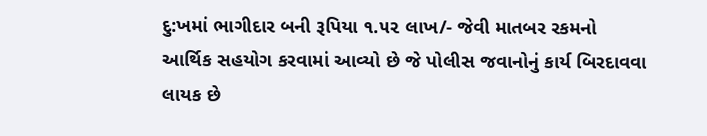દુ:ખમાં ભાગીદાર બની રૂપિયા ૧.૫૨ લાખ/- જેવી માતબર રકમનો આર્થિક સહયોગ કરવામાં આવ્યો છે જે પોલીસ જવાનોનું કાર્ય બિરદાવવા લાયક છે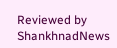Reviewed by ShankhnadNews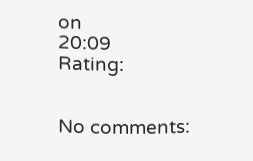on
20:09
Rating:


No comments: